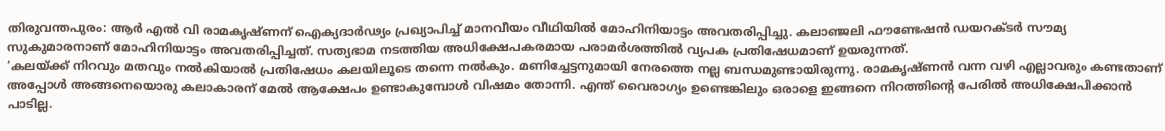തിരുവന്തപുരം: ആർ എൽ വി രാമകൃഷ്ണന് ഐക്യദാർഢ്യം പ്രഖ്യാപിച്ച് മാനവീയം വീഥിയിൽ മോഹിനിയാട്ടം അവതരിപ്പിച്ചു. കലാഞ്ജലി ഫൗണ്ടേഷൻ ഡയറക്ടർ സൗമ്യ സുകുമാരനാണ് മോഹിനിയാട്ടം അവതരിപ്പിച്ചത്. സത്യഭാമ നടത്തിയ അധിക്ഷേപകരമായ പരാമർശത്തിൽ വ്യപക പ്രതിഷേധമാണ് ഉയരുന്നത്.
‘കലയ്ക്ക് നിറവും മതവും നൽകിയാൽ പ്രതിഷേധം കലയിലൂടെ തന്നെ നൽകും. മണിച്ചേട്ടനുമായി നേരത്തെ നല്ല ബന്ധമുണ്ടായിരുന്നു. രാമകൃഷ്ണൻ വന്ന വഴി എല്ലാവരും കണ്ടതാണ് അപ്പോൾ അങ്ങനെയൊരു കലാകാരന് മേൽ ആക്ഷേപം ഉണ്ടാകുമ്പോൾ വിഷമം തോന്നി. എന്ത് വൈരാഗ്യം ഉണ്ടെങ്കിലും ഒരാളെ ഇങ്ങനെ നിറത്തിൻ്റെ പേരിൽ അധിക്ഷേപിക്കാൻ പാടില്ല.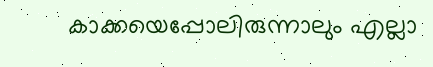കാക്കയെപ്പോലിരുന്നാലും എല്ലാ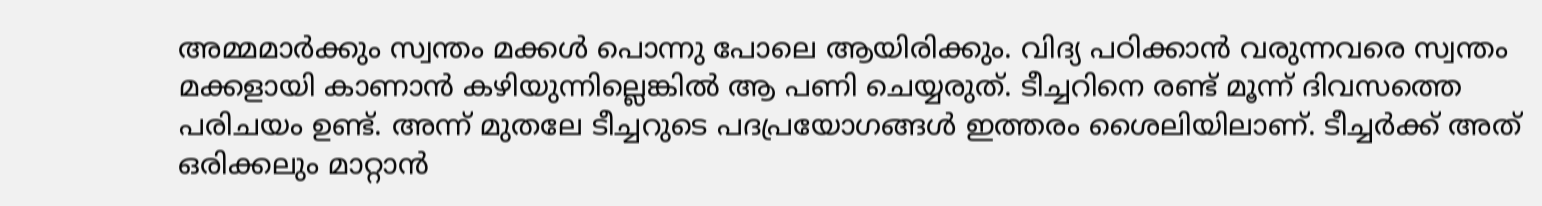അമ്മമാർക്കും സ്വന്തം മക്കൾ പൊന്നു പോലെ ആയിരിക്കും. വിദ്യ പഠിക്കാൻ വരുന്നവരെ സ്വന്തം മക്കളായി കാണാൻ കഴിയുന്നില്ലെങ്കിൽ ആ പണി ചെയ്യരുത്. ടീച്ചറിനെ രണ്ട് മൂന്ന് ദിവസത്തെ പരിചയം ഉണ്ട്. അന്ന് മുതലേ ടീച്ചറുടെ പദപ്രയോഗങ്ങൾ ഇത്തരം ശൈലിയിലാണ്. ടീച്ചർക്ക് അത് ഒരിക്കലും മാറ്റാൻ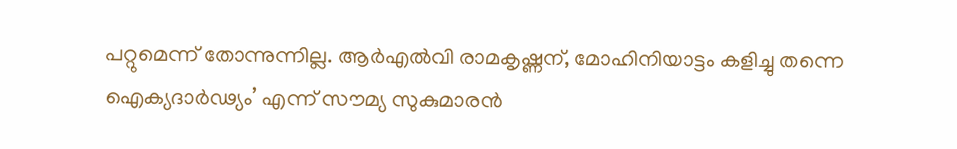പറ്റുമെന്ന് തോന്നുന്നില്ല. ആർഎൽവി രാമകൃഷ്ണന്, മോഹിനിയാട്ടം കളിച്ചു തന്നെ ഐക്യദാർഢ്യം’ എന്ന് സൗമ്യ സുകുമാരൻ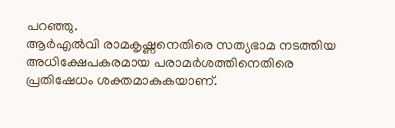പറഞ്ഞു.
ആർഎൽവി രാമകൃഷ്ണനെതിരെ സത്യഭാമ നടത്തിയ അധിക്ഷേപകരമായ പരാമർശത്തിനെതിരെ പ്രതിഷേധം ശക്തമാകുകയാണ്.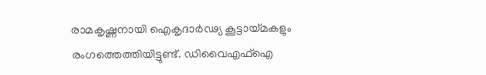രാമകൃഷ്ണനായി ഐകൃദാർഢ്യ കൂട്ടായ്മകളും രംഗത്തെത്തിയിട്ടുണ്ട്. ഡിവൈഎഫ്ഐ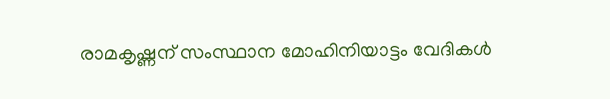രാമകൃഷ്ണന് സംസ്ഥാന മോഹിനിയാട്ടം വേദികൾ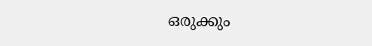ഒരുക്കും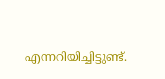എന്നറിയിച്ചിട്ടുണ്ട്.